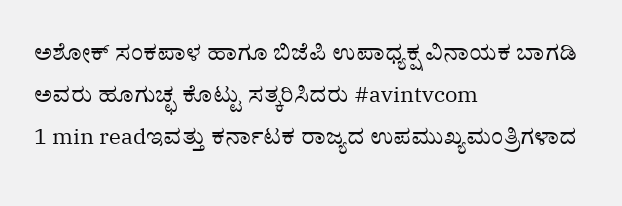ಅಶೋಕ್ ಸಂಕಪಾಳ ಹಾಗೂ ಬಿಜೆಪಿ ಉಪಾಧ್ಯಕ್ಷ ವಿನಾಯಕ ಬಾಗಡಿ ಅವರು ಹೂಗುಚ್ಛ ಕೊಟ್ಟು ಸತ್ಕರಿಸಿದರು #avintvcom
1 min readಇವತ್ತು ಕರ್ನಾಟಕ ರಾಜ್ಯದ ಉಪಮುಖ್ಯಮಂತ್ರಿಗಳಾದ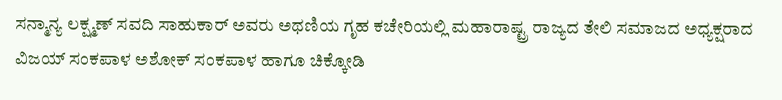ಸನ್ಮಾನ್ಯ ಲಕ್ಷ್ಮಣ್ ಸವದಿ ಸಾಹುಕಾರ್ ಅವರು ಅಥಣಿಯ ಗೃಹ ಕಚೇರಿಯಲ್ಲಿ ಮಹಾರಾಷ್ಟ್ರ ರಾಜ್ಯದ ತೇಲಿ ಸಮಾಜದ ಅಧ್ಯಕ್ಷರಾದ ವಿಜಯ್ ಸಂಕಪಾಳ ಅಶೋಕ್ ಸಂಕಪಾಳ ಹಾಗೂ ಚಿಕ್ಕೋಡಿ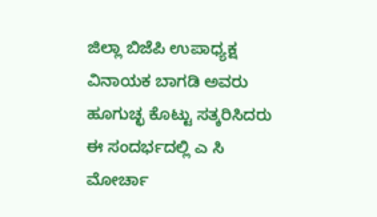ಜಿಲ್ಲಾ ಬಿಜೆಪಿ ಉಪಾಧ್ಯಕ್ಷ ವಿನಾಯಕ ಬಾಗಡಿ ಅವರು ಹೂಗುಚ್ಛ ಕೊಟ್ಟು ಸತ್ಕರಿಸಿದರು ಈ ಸಂದರ್ಭದಲ್ಲಿ ಎ ಸಿ ಮೋರ್ಚಾ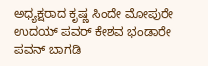ಅಧ್ಯಕ್ಷರಾದ ಕೃಷ್ಣ ಸಿಂದೇ ಮೋಪುರೇ ಉದಯ್ ಪವರ್ ಕೇಶವ ಭಂಡಾರೇ ಪವನ್ ಬಾಗಡಿ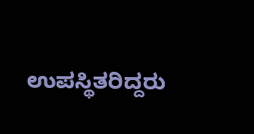ಉಪಸ್ಥಿತರಿದ್ದರು